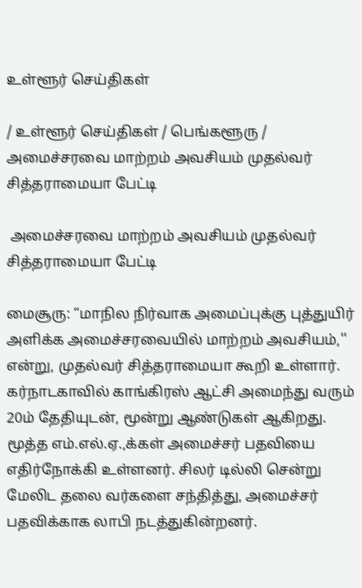உள்ளூர் செய்திகள்

/ உள்ளூர் செய்திகள் / பெங்களூரு /  அமைச்சரவை மாற்றம் அவசியம் முதல்வர் சித்தராமையா பேட்டி

 அமைச்சரவை மாற்றம் அவசியம் முதல்வர் சித்தராமையா பேட்டி

மைசூரு: “மாநில நிர்வாக அமைப்புக்கு புத்துயிர் அளிக்க அமைச்சரவையில் மாற்றம் அவசியம்,'' என்று, முதல்வர் சித்தராமையா கூறி உள்ளார். கர்நாடகாவில் காங்கிரஸ் ஆட்சி அமைந்து வரும் 20ம் தேதியுடன், மூன்று ஆண்டுகள் ஆகிறது. மூத்த எம்.எல்.ஏ.,க்கள் அமைச்சர் பதவியை எதிர்நோக்கி உள்ளனர். சிலர் டில்லி சென்று மேலிட தலை வர்களை சந்தித்து, அமைச்சர் பதவிக்காக லாபி நடத்துகின்றனர்.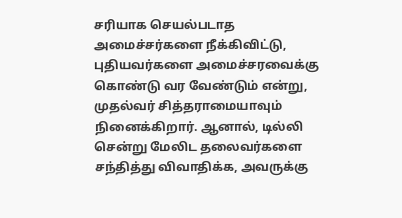சரியாக செயல்படாத அமைச்சர்களை நீக்கிவிட்டு, புதியவர்களை அமைச்சரவைக்கு கொண்டு வர வேண்டும் என்று, முதல்வர் சித்தராமையாவும் நினைக்கிறார். ஆனால், டில்லி சென்று மேலிட தலைவர்களை சந்தித்து விவாதிக்க, அவருக்கு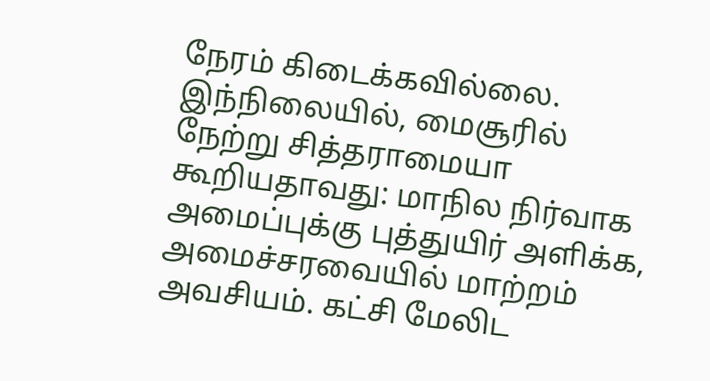நேரம் கிடைக்கவில்லை. இந்நிலையில், மைசூரில் நேற்று சித்தராமையா கூறியதாவது: மாநில நிர்வாக அமைப்புக்கு புத்துயிர் அளிக்க, அமைச்சரவையில் மாற்றம் அவசியம். கட்சி மேலிட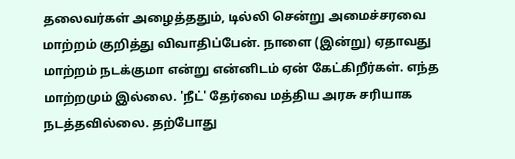தலைவர்கள் அழைத்ததும், டில்லி சென்று அமைச்சரவை மாற்றம் குறித்து விவாதிப்பேன். நாளை (இன்று) ஏதாவது மாற்றம் நடக்குமா என்று என்னிடம் ஏன் கேட்கிறீர்கள். எந்த மாற்றமும் இல்லை. 'நீட்' தேர்வை மத்திய அரசு சரியாக நடத்தவில்லை. தற்போது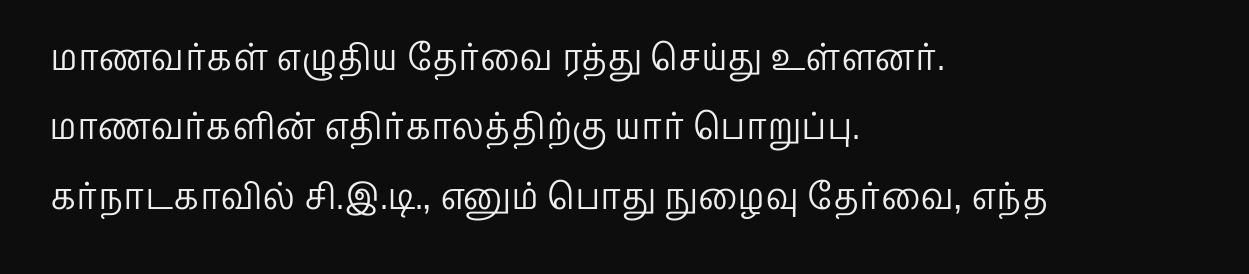மாணவர்கள் எழுதிய தேர்வை ரத்து செய்து உள்ளனர். மாணவர்களின் எதிர்காலத்திற்கு யார் பொறுப்பு. கர்நாடகாவில் சி.இ.டி., எனும் பொது நுழைவு தேர்வை, எந்த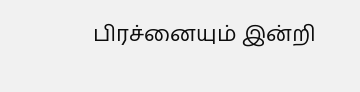பிரச்னையும் இன்றி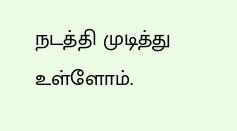நடத்தி முடித்து உள்ளோம்.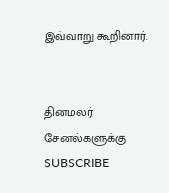இவ்வாறு கூறினார்.


தினமலர் சேனல்களுக்கு SUBSCRIBE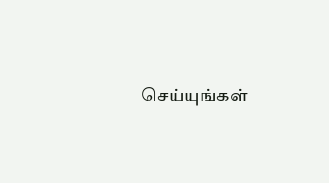செய்யுங்கள்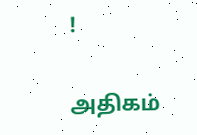!

அதிகம்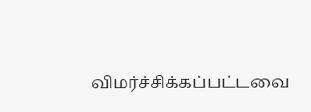விமர்ச்சிக்கப்பட்டவை